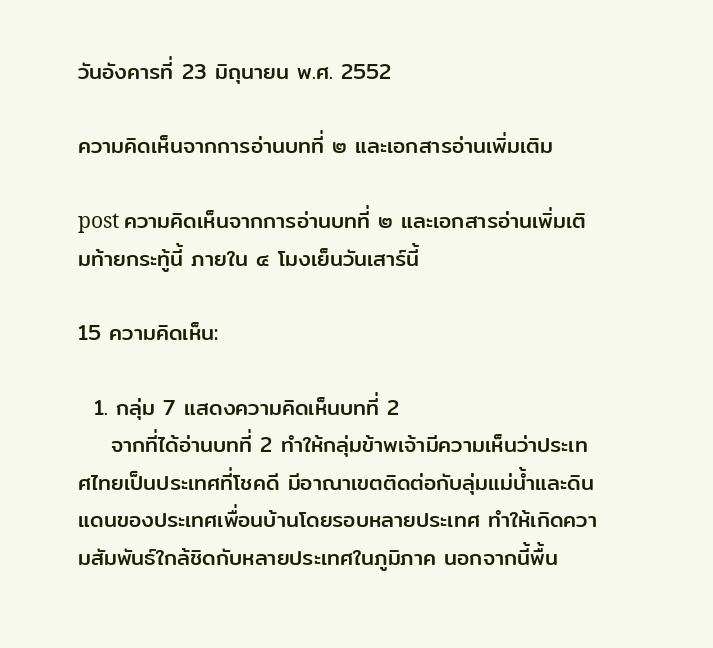วันอังคารที่ 23 มิถุนายน พ.ศ. 2552

ความคิดเห็นจากการอ่านบทที่ ๒ และเอกสารอ่านเพิ่มเติม

post ความคิดเห็นจากการอ่านบทที่ ๒ และเอกสารอ่านเพิ่มเติมท้ายกระทู้นี้ ภายใน ๔ โมงเย็นวันเสาร์นี้

15 ความคิดเห็น:

  1. กลุ่ม 7 แสดงความคิดเห็นบทที่ 2
    จากที่ได้อ่านบทที่ 2 ทำให้กลุ่มข้าพเจ้ามีความเห็นว่าประเทศไทยเป็นประเทศที่โชคดี มีอาณาเขตติดต่อกับลุ่มแม่น้ำและดินแดนของประเทศเพื่อนบ้านโดยรอบหลายประเทศ ทำให้เกิดความสัมพันธ์ใกล้ชิดกับหลายประเทศในภูมิภาค นอกจากนี้พื้น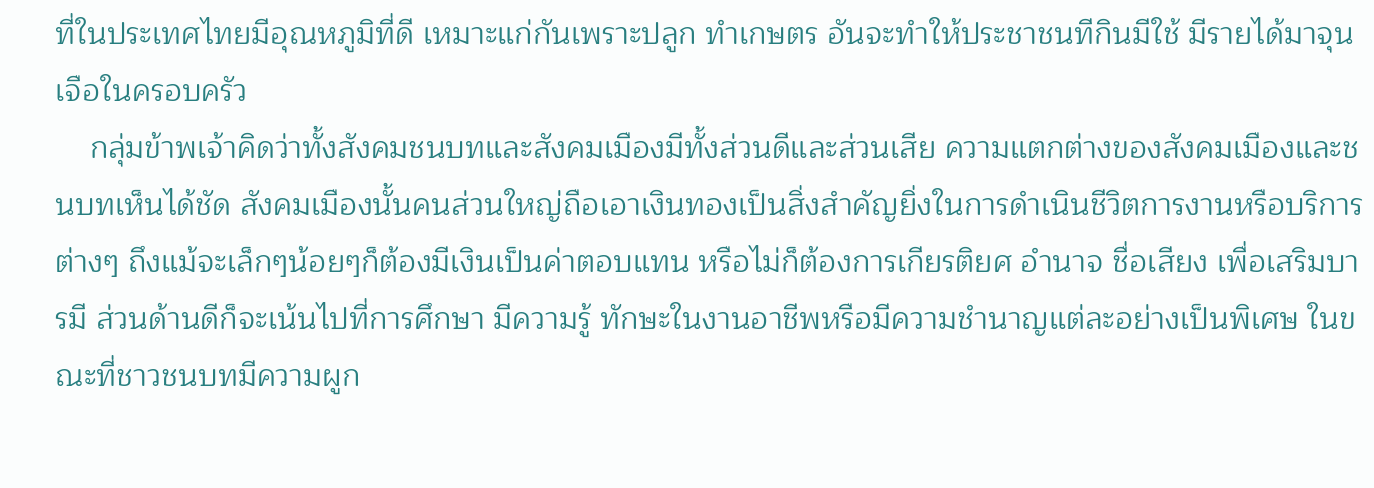ที่ในประเทศไทยมีอุณหภูมิที่ดี เหมาะแก่กันเพราะปลูก ทำเกษตร อันจะทำให้ประชาชนทีกินมีใช้ มีรายได้มาจุนเจือในครอบครัว
    กลุ่มข้าพเจ้าคิดว่าทั้งสังคมชนบทและสังคมเมืองมีทั้งส่วนดีและส่วนเสีย ความแตกต่างของสังคมเมืองและชนบทเห็นได้ชัด สังคมเมืองนั้นคนส่วนใหญ่ถือเอาเงินทองเป็นสิ่งสำคัญยิ่งในการดำเนินชีวิตการงานหรือบริการต่างๆ ถึงแม้จะเล็กๆน้อยๆก็ต้องมีเงินเป็นค่าตอบแทน หรือไม่ก็ต้องการเกียรติยศ อำนาจ ชื่อเสียง เพื่อเสริมบารมี ส่วนด้านดีก็จะเน้นไปที่การศึกษา มีความรู้ ทักษะในงานอาชีพหรือมีความชำนาญแต่ละอย่างเป็นพิเศษ ในขณะที่ชาวชนบทมีความผูก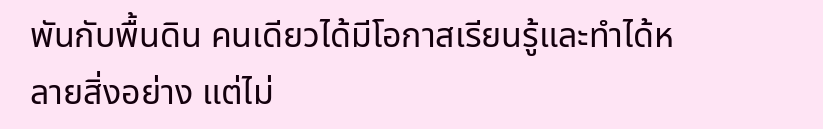พันกับพื้นดิน คนเดียวได้มีโอกาสเรียนรู้และทำได้หลายสิ่งอย่าง แต่ไม่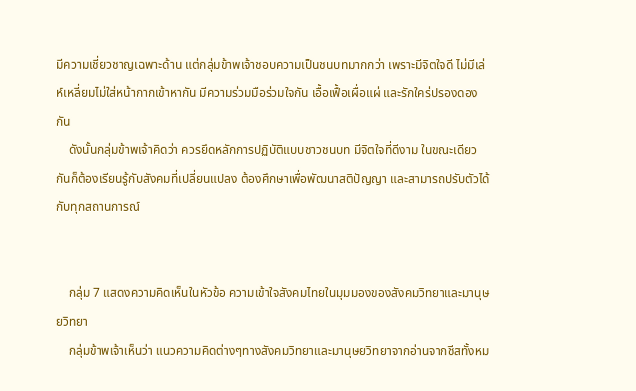มีความเชี่ยวชาญเฉพาะด้าน แต่กลุ่มข้าพเจ้าชอบความเป็นชนบทมากกว่า เพราะมีจิตใจดี ไม่มีเล่ห์เหลี่ยมไม่ใส่หน้ากากเข้าหากัน มีความร่วมมือร่วมใจกัน เอื้อเฟื้อเผื่อแผ่ และรักใคร่ปรองดองกัน
    ดังนั้นกลุ่มข้าพเจ้าคิดว่า ควรยึดหลักการปฏิบัติแบบชาวชนบท มีจิตใจที่ดีงาม ในขณะเดียวกันก็ต้องเรียนรู้กับสังคมที่เปลี่ยนแปลง ต้องศึกษาเพื่อพัฒนาสติปัญญา และสามารถปรับตัวได้กับทุกสถานการณ์


    กลุ่ม 7 แสดงความคิดเห็นในหัวข้อ ความเข้าใจสังคมไทยในมุมมองของสังคมวิทยาและมานุษยวิทยา
    กลุ่มข้าพเจ้าเห็นว่า แนวความคิดต่างๆทางสังคมวิทยาและมานุษยวิทยาจากอ่านจากชีสทั้งหม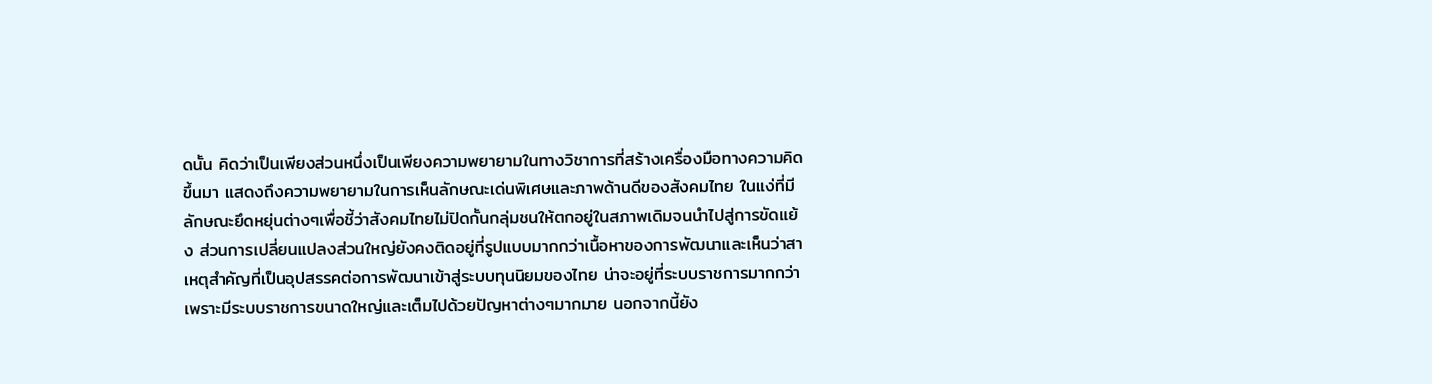ดนั้น คิดว่าเป็นเพียงส่วนหนึ่งเป็นเพียงความพยายามในทางวิชาการที่สร้างเครื่องมือทางความคิดขึ้นมา แสดงถึงความพยายามในการเห็นลักษณะเด่นพิเศษและภาพด้านดีของสังคมไทย ในแง่ที่มีลักษณะยึดหยุ่นต่างๆเพื่อชี้ว่าสังคมไทยไม่ปิดกั้นกลุ่มชนให้ตกอยู่ในสภาพเดิมจนนำไปสู่การขัดแย้ง ส่วนการเปลี่ยนแปลงส่วนใหญ่ยังคงติดอยู่ที่รูปแบบมากกว่าเนื้อหาของการพัฒนาและเห็นว่าสาเหตุสำคัญที่เป็นอุปสรรคต่อการพัฒนาเข้าสู่ระบบทุนนิยมของไทย น่าจะอยู่ที่ระบบราชการมากกว่า เพราะมีระบบราชการขนาดใหญ่และเต็มไปด้วยปัญหาต่างๆมากมาย นอกจากนี้ยัง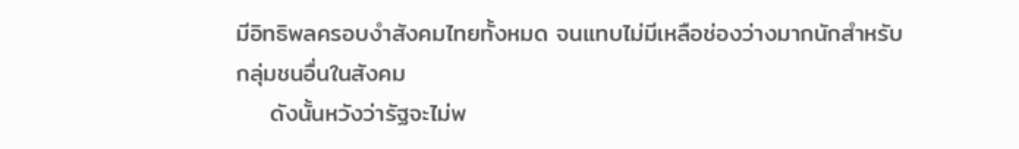มีอิทธิพลครอบงำสังคมไทยทั้งหมด จนแทบไม่มีเหลือช่องว่างมากนักสำหรับกลุ่มชนอื่นในสังคม
    ดังนั้นหวังว่ารัฐจะไม่พ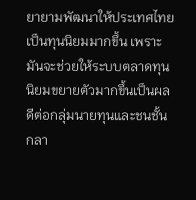ยายามพัฒนาให้ประเทศไทยเป็นทุนนิยมมากขึ้น เพราะมันจะช่วยให้ระบบตลาดทุนนิยมขยายตัวมากขึ้นเป็นผลดีต่อกลุ่มนายทุนและชนชั้นกลา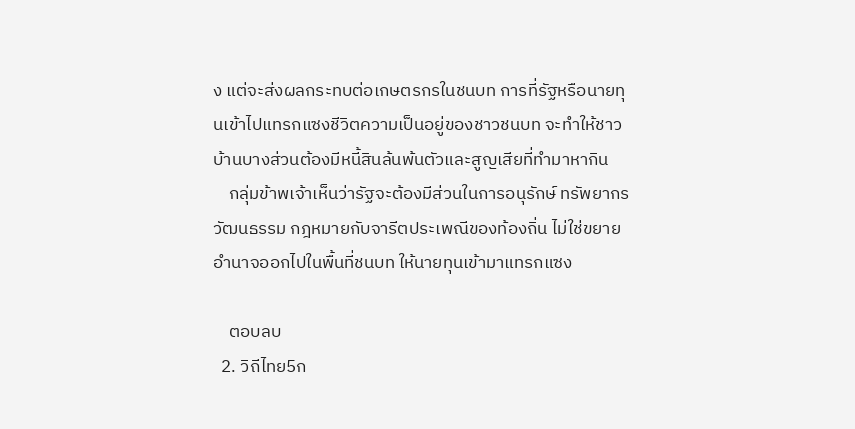ง แต่จะส่งผลกระทบต่อเกษตรกรในชนบท การที่รัฐหรือนายทุนเข้าไปแทรกแซงชีวิตความเป็นอยู่ของชาวชนบท จะทำให้ชาวบ้านบางส่วนต้องมีหนี้สินล้นพ้นตัวและสูญเสียที่ทำมาหากิน
    กลุ่มข้าพเจ้าเห็นว่ารัฐจะต้องมีส่วนในการอนุรักษ์ ทรัพยากร วัฒนธรรม กฎหมายกับจารีตประเพณีของท้องถิ่น ไม่ใช่ขยายอำนาจออกไปในพื้นที่ชนบท ให้นายทุนเข้ามาแทรกแซง

    ตอบลบ
  2. วิถีไทย5ก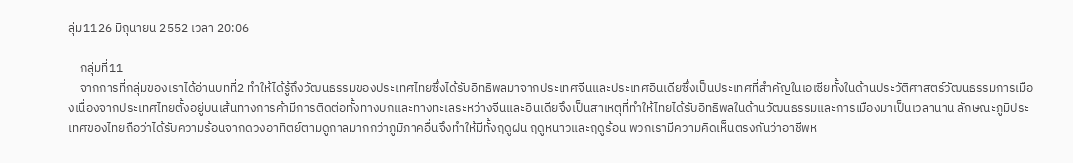ลุ่ม1126 มิถุนายน 2552 เวลา 20:06

    กลุ่มที่11
    จากการที่กลุ่มของเราได้อ่านบทที่2 ทำให้ได้รู้ถึงวัฒนธรรมของประเทศไทยซึ่งได้รับอิทธิพลมาจากประเทศจีนและประเทศอินเดียซึ่งเป็นประเทศที่สำคัญในเอเซียทั้งในด้านประวัติศาสตร์วัฒนธรรมการเมืองเนื่องจากประเทศไทยตั้งอยู่บนเส้นทางการค้ามีการติดต่อทั้งทางบกและทางทะเลระหว่างจีนและอินเดียจึงเป็นสาเหตุที่ทำให้ไทยได้รับอิทธิพลในด้านวัฒนธรรมและการเมืองมาเป็นเวลานาน ลักษณะภูมิประเทศของไทยถือว่าได้รับความร้อนจากดวงอาทิตย์ตามดูกาลมากกว่าภูมิภาคอื่นจึงทำให้มีทั้งฤดูฝน ฤดูหนาวและฤดูร้อน พวกเรามีความคิดเห็นตรงกันว่าอาชีพห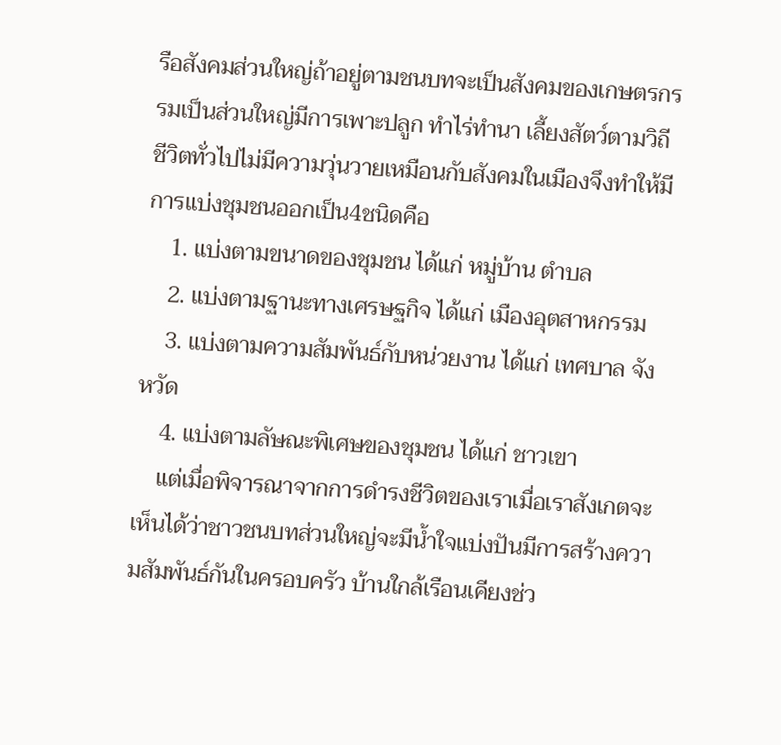รือสังคมส่วนใหญ่ถ้าอยู่ตามชนบทจะเป็นสังคมของเกษตรกรรมเป็นส่วนใหญ่มีการเพาะปลูก ทำไร่ทำนา เลี้ยงสัตว์ตามวิถีชีวิตทั่วไปไม่มีความวุ่นวายเหมือนกับสังคมในเมืองจึงทำให้มีการแบ่งชุมชนออกเป็น4ชนิดคือ
    1. แบ่งตามขนาดของชุมชน ได้แก่ หมู่บ้าน ตำบล
    2. แบ่งตามฐานะทางเศรษฐกิจ ได้แก่ เมืองอุตสาหกรรม
    3. แบ่งตามความสัมพันธ์กับหน่วยงาน ได้แก่ เทศบาล จังหวัด
    4. แบ่งตามลัษณะพิเศษของชุมชน ได้แก่ ชาวเขา
    แต่เมื่อพิจารณาจากการดำรงชีวิตของเราเมื่อเราสังเกตจะเห็นได้ว่าชาวชนบทส่วนใหญ่จะมีน้ำใจแบ่งปันมีการสร้างความสัมพันธ์กันในครอบครัว บ้านใกล้เรือนเคียงช่ว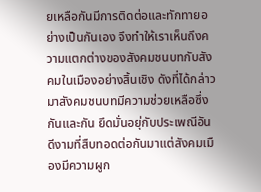ยเหลือกันมีการติดต่อและทักทายอย่างเป็นกันเอง จึงทำให้เราเห็นถึงความแตกต่างของสังคมชนบทกับสังคมในเมืองอย่างสิ้นเชิง ดังที่ได้กล่าวมาสังคมชนบทมีความช่วยเหลือซึ่งกันและกัน ยึดมั่นอยุ่กับประเพณีอันดีงามที่สืบทอดต่อกันมาแต่สังคมเมืองมีความผูก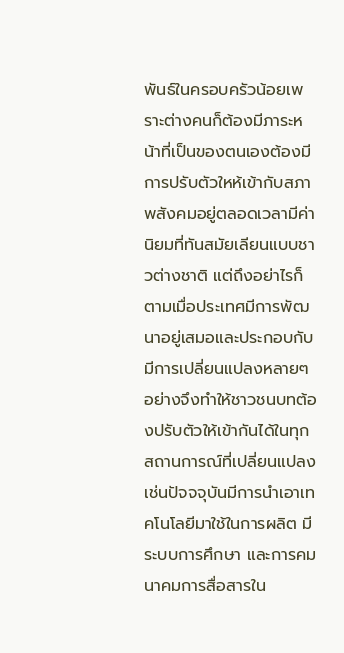พันธ์ในครอบครัวน้อยเพราะต่างคนก็ต้องมีภาระหน้าที่เป็นของตนเองต้องมีการปรับตัวใหห้เข้ากับสภาพสังคมอยู่ตลอดเวลามีค่านิยมที่ทันสมัยเลียนแบบชาวต่างชาติ แต่ถึงอย่าไรก็ตามเมื่อประเทศมีการพัฒนาอยู่เสมอและประกอบกับมีการเปลี่ยนแปลงหลายๆอย่างจึงทำให้ชาวชนบทต้องปรับตัวให้เข้ากันได้ในทุกสถานการณ์ที่เปลี่ยนแปลงเช่นปัจจจุบันมีการนำเอาเทคโนโลยีมาใช้ในการผลิต มีระบบการศึกษา และการคมนาคมการสื่อสารใน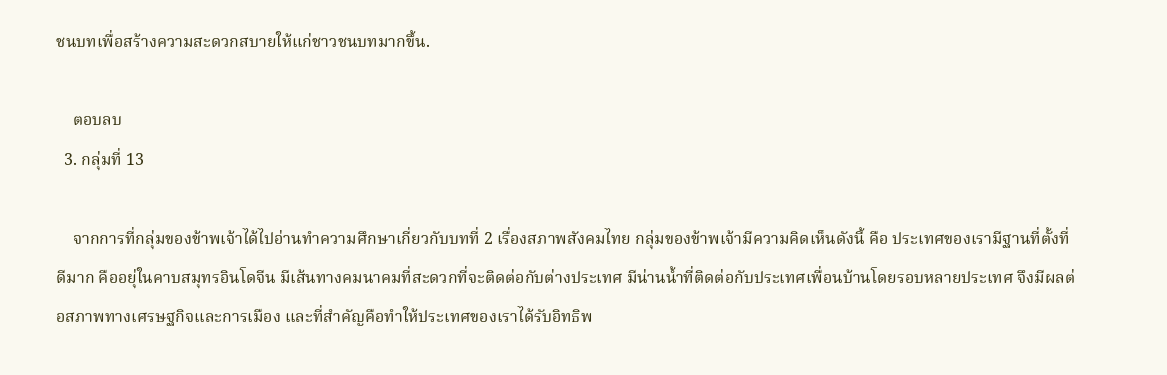ชนบทเพื่อสร้างความสะดวกสบายให้แก่ชาวชนบทมากขึ้น.

    ตอบลบ
  3. กลุ่มที่ 13

    จากการที่กลุ่มของข้าพเจ้าได้ไปอ่านทำความศึกษาเกี่ยวกับบทที่ 2 เรื่องสภาพสังคมไทย กลุ่มของข้าพเจ้ามีความคิดเห็นดังนี้ คือ ประเทศของเรามีฐานที่ตั้งที่ดีมาก คืออยุ่ในคาบสมุทรอินโดจีน มีเส้นทางคมนาคมที่สะดวกที่จะติดต่อกับต่างประเทศ มีน่านน้ำที่ติดต่อกับประเทศเพื่อนบ้านโดยรอบหลายประเทศ จึงมีผลต่อสภาพทางเศรษฐกิจและการเมือง และที่สำคัญคือทำให้ประเทศของเราได้รับอิทธิพ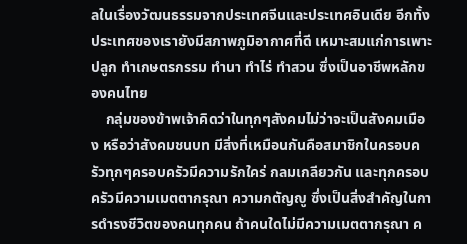ลในเรื่องวัฒนธรรมจากประเทศจีนและประเทศอินเดีย อีกทั้งประเทศของเรายังมีสภาพภูมิอากาศที่ดี เหมาะสมแก่การเพาะปลูก ทำเกษตรกรรม ทำนา ทำไร่ ทำสวน ซึ่งเป็นอาชีพหลักของคนไทย
    กลุ่มของข้าพเจ้าคิดว่าในทุกๆสังคมไม่ว่าจะเป็นสังคมเมือง หรือว่าสังคมชนบท มีสิ่งที่เหมือนกันคือสมาชิกในครอบครัวทุกๆครอบครัวมีความรักใคร่ กลมเกลียวกัน และทุกครอบครัวมีความเมตตากรุณา ความกตัญญู ซึ่งเป็นสิ่งสำคัญในการดำรงชีวิตของคนทุกคน ถ้าคนใดไม่มีความเมตตากรุณา ค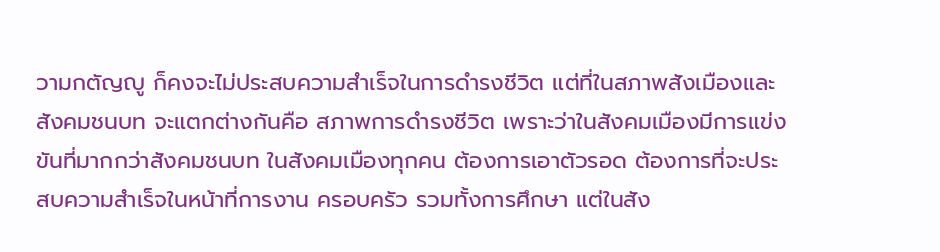วามกตัญญู ก็คงจะไม่ประสบความสำเร็จในการดำรงชีวิต แต่ที่ในสภาพสังเมืองและสังคมชนบท จะแตกต่างกันคือ สภาพการดำรงชีวิต เพราะว่าในสังคมเมืองมีการแข่งขันที่มากกว่าสังคมชนบท ในสังคมเมืองทุกคน ต้องการเอาตัวรอด ต้องการที่จะประสบความสำเร็จในหน้าที่การงาน ครอบครัว รวมทั้งการศึกษา แต่ในสัง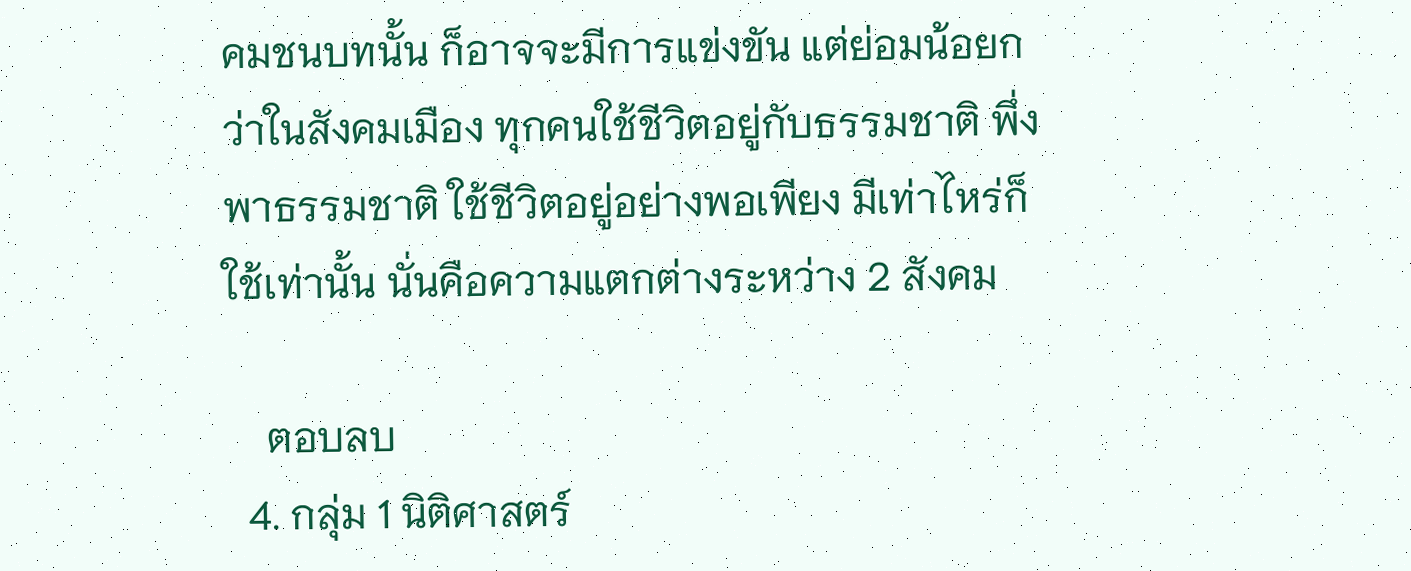คมชนบทนั้น ก็อาจจะมีการแข่งขัน แต่ย่อมน้อยกว่าในสังคมเมือง ทุกคนใช้ชีวิตอยู่กับธรรมชาติ พึ่งพาธรรมชาติ ใช้ชีวิตอยู่อย่างพอเพียง มีเท่าไหร่ก็ใช้เท่านั้น นั่นคือความแตกต่างระหว่าง 2 สังคม

    ตอบลบ
  4. กลุ่ม 1 นิติศาสตร์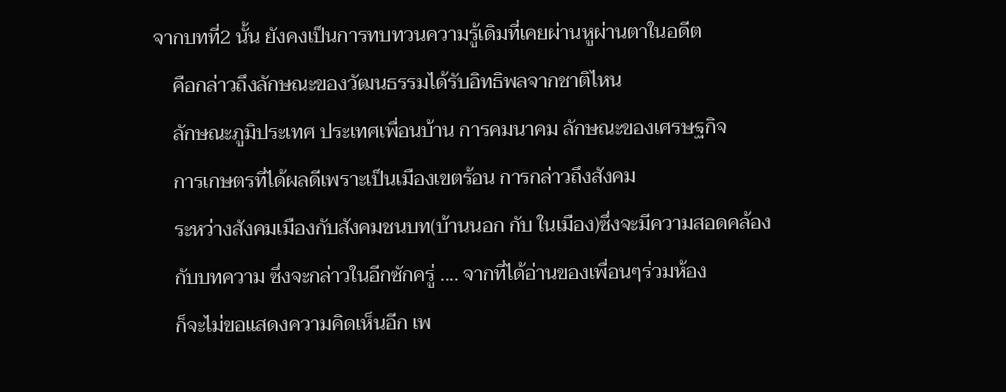จากบทที่2 นั้น ยังคงเป็นการทบทวนความรู้เดิมที่เคยผ่านหูผ่านตาในอดีต
    คือกล่าวถึงลักษณะของวัฒนธรรมได้รับอิทธิพลจากชาติไหน
    ลักษณะภูมิประเทศ ประเทศเพื่อนบ้าน การคมนาคม ลักษณะของเศรษฐกิจ
    การเกษตรที่ได้ผลดีเพราะเป็นเมืองเขตร้อน การกล่าวถึงสังคม
    ระหว่างสังคมเมืองกับสังคมชนบท(บ้านนอก กับ ในเมือง)ซึ่งจะมีความสอดคล้อง
    กับบทความ ซึ่งจะกล่าวในอีกซักครู่ .... จากที่ได้อ่านของเพื่อนๆร่วมห้อง
    ก็จะไม่ขอแสดงความคิดเห็นอีก เพ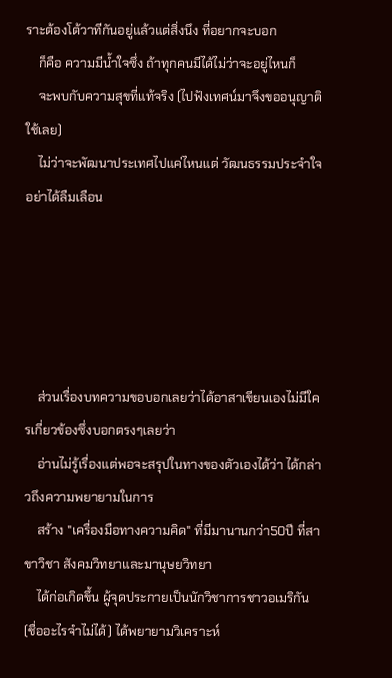ราะต้องโต้วาทีกันอยู่แล้วแต่สิ่งนึง ที่อยากจะบอก
    ก็คือ ความมีน้ำใจซึ่ง ถ้าทุกคนมีได้ไม่ว่าจะอยู่ไหนก็
    จะพบกับความสุขที่แท้จริง (ไปฟังเทศน์มาจึงขออนุญาติใช้เลย)
    ไม่ว่าจะพัฒนาประเทศไปแค่ไหนแต่ วัฒนธรรมประจำใจอย่าได้ลืมเลือน





    ส่วนเรื่องบทความขอบอกเลยว่าได้อาสาเขียนเองไม่มีใครเกี่ยวข้องซึ่งบอกตรงๆเลยว่า
    อ่านไม่รู้เรื่องแต่พอจะสรุปในทางของตัวเองได้ว่า ได้กล่าวถึงความพยายามในการ
    สร้าง "เครื่องมือทางความคิด" ที่มีมานานกว่า50ปี ที่สาขาวิชา สังคมวิทยาและมานุษยวิทยา
    ได้ก่อเกิดขึ้น ผู้จุดประกายเป็นนักวิชาการชาวอเมริกัน (ชื่ออะไรจำไม่ได้) ได้พยายามวิเคราะห์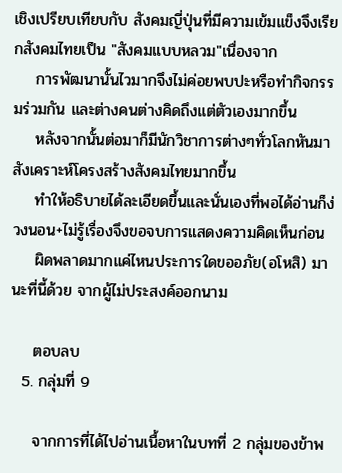เชิงเปรียบเทียบกับ สังคมญี่ปุ่นที่มีความเข้มแข็งจึงเรียกสังคมไทยเป็น "สังคมแบบหลวม"เนื่องจาก
    การพัฒนานั้นไวมากจึงไม่ค่อยพบปะหรือทำกิจกรรมร่วมกัน และต่างคนต่างคิดถึงแต่ตัวเองมากขึ้น
    หลังจากนั้นต่อมาก็มีนักวิชาการต่างๆทั่วโลกหันมา สังเคราะห์โครงสร้างสังคมไทยมากขึ้น
    ทำให้อธิบายได้ละเอียดขึ้นและนั่นเองที่พอได้อ่านก็ง่วงนอน+ไม่รู้เรื่องจึงขอจบการแสดงความคิดเห็นก่อน
    ผิดพลาดมากแค่ไหนประการใดขออภัย(อโหสิ) มานะที่นี้ด้วย จากผู้ไม่ประสงค์ออกนาม

    ตอบลบ
  5. กลุ่มที่ 9

    จากการที่ได้ไปอ่านเนื้อหาในบทที่ 2 กลุ่มของข้าพ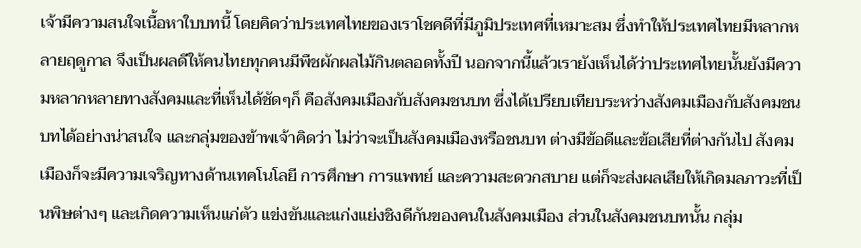เจ้ามีความสนใจเนื้อหาใบบทนี้ โดยคิดว่าประเทศไทยของเราโชคดีที่มีภูมิประเทศที่เหมาะสม ซึ่งทำให้ประเทศไทยมีหลากหลายฤดูกาล จึงเป็นผลดีให้คนไทยทุกคนมีพืชผักผลไม้กินตลอดทั้งปี นอกจากนี้แล้วเรายังเห็นได้ว่าประเทศไทยนั้นยังมีความหลากหลายทางสังคมและที่เห็นได้ชัดๆก็ คือสังคมเมืองกับสังคมชนบท ซึ่งได้เปรียบเทียบระหว่างสังคมเมืองกับสังคมชนบทได้อย่างน่าสนใจ และกลุ่มของข้าพเจ้าคิดว่า ไม่ว่าจะเป็นสังคมเมืองหรือชนบท ต่างมีข้อดีและข้อเสียที่ต่างกันไป สังคมเมืองก็จะมีความเจริญทางด้านเทคโนโลยี การศึกษา การแพทย์ และความสะดวกสบาย แต่ก็จะส่งผลเสียให้เกิดมลภาวะที่เป็นพิษต่างๆ และเกิดความเห็นแก่ตัว แข่งขันและแก่งแย่งชิงดีกันของคนในสังคมเมือง ส่วนในสังคมชนบทนั้น กลุ่ม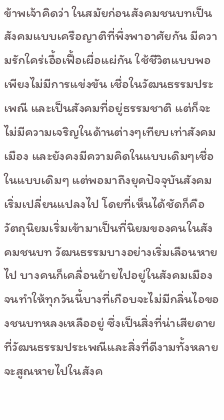ข้าพเจ้าคิดว่า ในสมัยก่อนสังคมชนบทเป็นสังคมแบบเครือญาติที่พึ่งพาอาศัยกัน มีความรักใคร่เอื้อเฟื้อเผื่อแผ่กัน ใช้ชีวิตแบบพอเพียงไม่มีการแข่งขัน เชื่อในวัฒนธรรมประเพณี และเป็นสังคมที่อยู่ธรรมชาติ แต่ก็จะไม่มีความเจริญในด้านต่างๆเทียบเท่าสังคมเมือง และยังคงมีความคิดในแบบเดิมๆเชื่อในแบบเดิมๆ แต่พอมาถึงยุคปัจจุบันสังคมเริ่มเปลี่ยนแปลงไป โดยที่เห็นได้ชัดก็คือ วัตถุนิยมเริ่มเข้ามาเป็นที่นิยมของคนในสังคมชนบท วัฒนธรรมบางอย่างเริ่มเลือนหายไป บางคนก็เคลื่อนย้ายไปอยู่ในสังคมเมือง จนทำให้ทุกวันนี้บางที่เกือบจะไม่มีกลิ่นไอของชนบทหลงเหลืออยู่ ซึ่งเป็นสิ่งที่น่าเสียดายที่วัฒนธรรมประเพณีและสิ่งที่ดีงามทั้งหลายจะสูณหายไปในสังค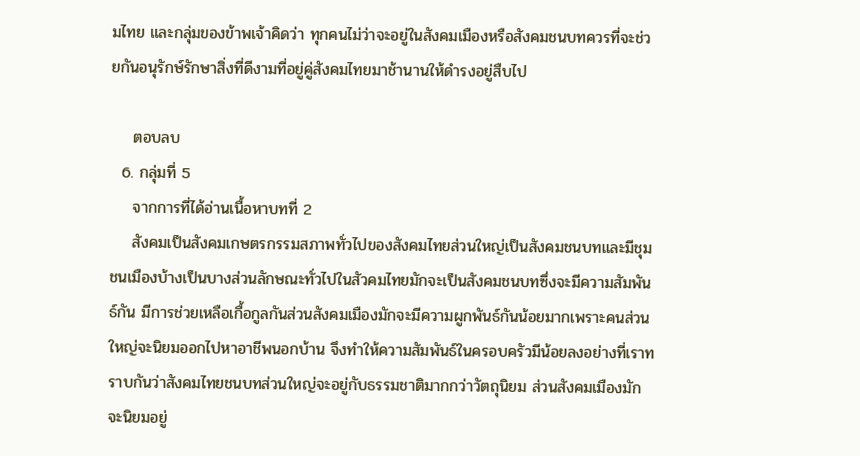มไทย และกลุ่มของข้าพเจ้าคิดว่า ทุกคนไม่ว่าจะอยู่ในสังคมเมืองหรือสังคมชนบทควรที่จะช่วยกันอนุรักษ์รักษาสิ่งที่ดีงามที่อยู่คู่สังคมไทยมาช้านานให้ดำรงอยู่สืบไป

    ตอบลบ
  6. กลุ่มที่ 5
    จากการที่ได้อ่านเนื้อหาบทที่ 2
    สังคมเป็นสังคมเกษตรกรรมสภาพทั่วไปของสังคมไทยส่วนใหญ่เป็นสังคมชนบทและมีชุมชนเมืองบ้างเป็นบางส่วนลักษณะทั่วไปในสัวคมไทยมักจะเป็นสังคมชนบทซึ่งจะมีความสัมพันธ์กัน มีการช่วยเหลือเกื้อกูลกันส่วนสังคมเมืองมักจะมีความผูกพันธ์กันน้อยมากเพราะคนส่วนใหญ่จะนิยมออกไปหาอาชีพนอกบ้าน จึงทำให้ความสัมพันธ์ในครอบครัวมีน้อยลงอย่างที่เราทราบกันว่าสังคมไทยชนบทส่วนใหญ่จะอยู่กับธรรมชาติมากกว่าวัตถุนิยม ส่วนสังคมเมืองมักจะนิยมอยู่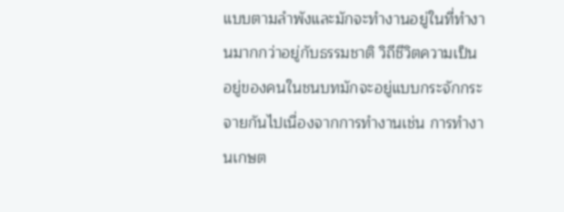แบบตามลำพังและมักจะทำงานอยู่ในที่ทำงานมากกว่าอยู่กับธรรมชาติ วิถีชีวิตความเป็นอยู่ของคนในชนบทมักจะอยู่แบบกระจักกระจายกันไปเนื่องจากการทำงานเช่น การทำงานเกษต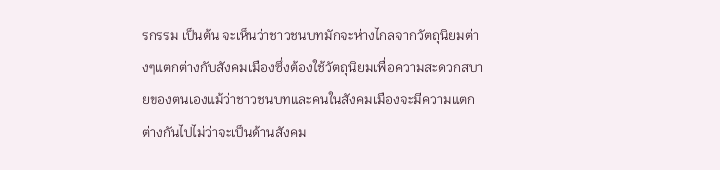รกรรม เป็นต้น จะเห็นว่าชาวชนบทมักจะห่างไกลจากวัตถุนิยมต่างๆแตกต่างกับสังคมเมืองซึ่งต้องใช้วัตถุนิยมเพื่อความสะดวกสบายของตนเองแม้ว่าชาวชนบทและคนในสังคมเมืองจะมีความแตกต่างกันไปไม่ว่าจะเป็นด้านสังคม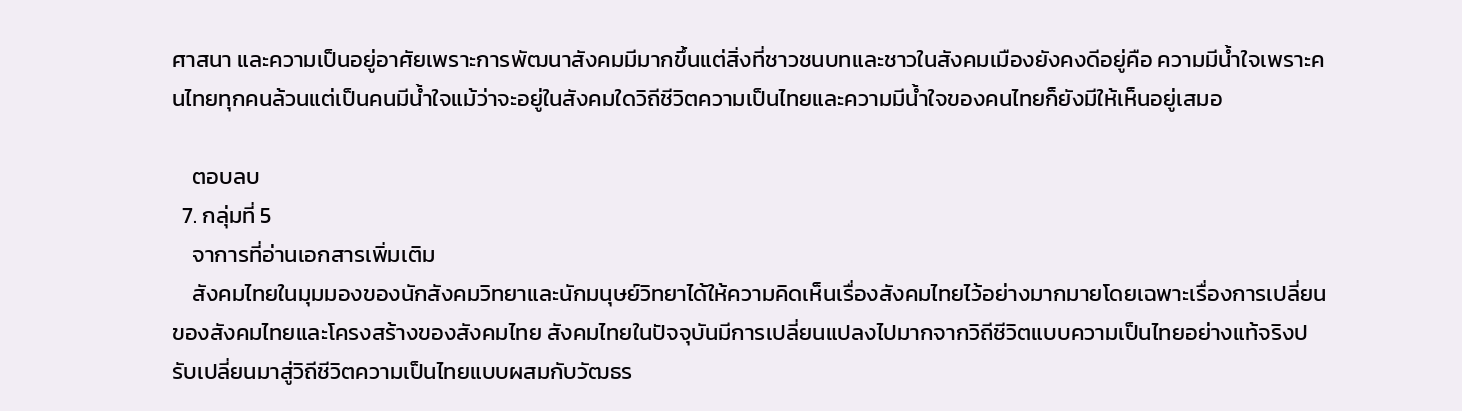ศาสนา และความเป็นอยู่อาศัยเพราะการพัฒนาสังคมมีมากขึ้นแต่สิ่งที่ชาวชนบทและชาวในสังคมเมืองยังคงดีอยู่คือ ความมีน้ำใจเพราะคนไทยทุกคนล้วนแต่เป็นคนมีน้ำใจแม้ว่าจะอยู่ในสังคมใดวิถีชีวิตความเป็นไทยและความมีน้ำใจของคนไทยก็ยังมีให้เห็นอยู่เสมอ

    ตอบลบ
  7. กลุ่มที่ 5
    จาการที่อ่านเอกสารเพิ่มเติม
    สังคมไทยในมุมมองของนักสังคมวิทยาและนักมนุษย์วิทยาได้ให้ความคิดเห็นเรื่องสังคมไทยไว้อย่างมากมายโดยเฉพาะเรื่องการเปลี่ยนของสังคมไทยและโครงสร้างของสังคมไทย สังคมไทยในปัจจุบันมีการเปลี่ยนแปลงไปมากจากวิถีชีวิตแบบความเป็นไทยอย่างแท้จริงปรับเปลี่ยนมาสู่วิถีชีวิตความเป็นไทยแบบผสมกับวัฒธร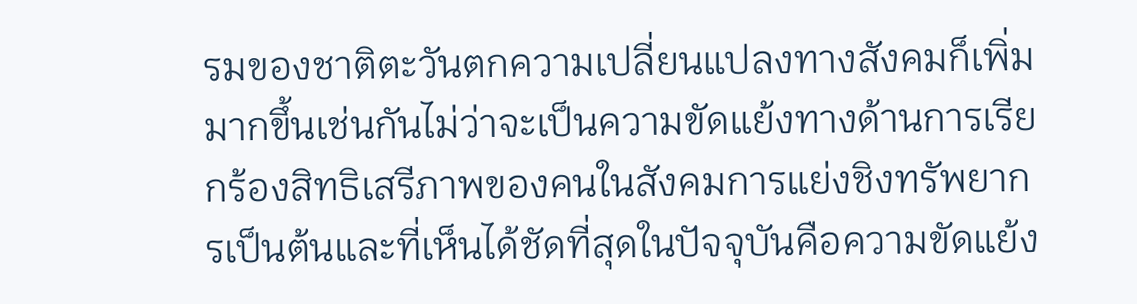รมของชาติตะวันตกความเปลี่ยนแปลงทางสังคมก็เพิ่มมากขึ้นเช่นกันไม่ว่าจะเป็นความขัดแย้งทางด้านการเรียกร้องสิทธิเสรีภาพของคนในสังคมการแย่งชิงทรัพยากรเป็นต้นและที่เห็นได้ชัดที่สุดในปัจจุบันคือความขัดแย้ง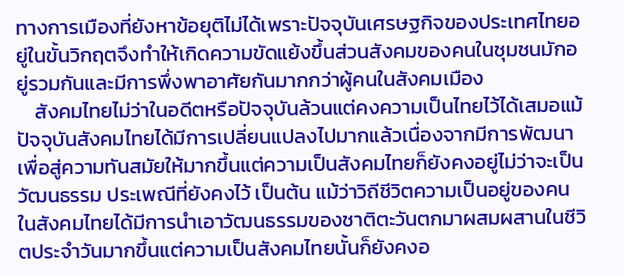ทางการเมืองที่ยังหาข้อยุติไม่ได้เพราะปัจจุบันเศรษฐกิจของประเทศไทยอยู่ในขั้นวิกฤตจึงทำให้เกิดความขัดแย้งขึ้นส่วนสังคมของคนในชุมชนมักอยู่รวมกันและมีการพึ่งพาอาศัยกันมากกว่าผู้คนในสังคมเมือง
    สังคมไทยไม่ว่าในอดีตหรือปัจจุบันล้วนแต่คงความเป็นไทยไว้ได้เสมอแม้ปัจจุบันสังคมไทยได้มีการเปลี่ยนแปลงไปมากแล้วเนื่องจากมีการพัฒนาเพื่อสู่ความทันสมัยให้มากขึ้นแต่ความเป็นสังคมไทยก็ยังคงอยู่ไม่ว่าจะเป็นวัฒนธรรม ประเพณีที่ยังคงไว้ เป็นต้น แม้ว่าวิถีชีวิตความเป็นอยู่ของคนในสังคมไทยได้มีการนำเอาวัฒนธรรมของชาติตะวันตกมาผสมผสานในชีวิตประจำวันมากขึ้นแต่ความเป็นสังคมไทยนั้นก็ยังคงอ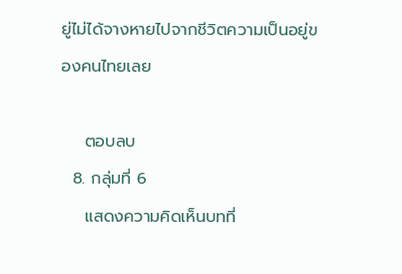ยู่ไม่ได้จางหายไปจากชีวิตความเป็นอยู่ของคนไทยเลย

    ตอบลบ
  8. กลุ่มที่ 6
    แสดงความคิดเห็นบทที่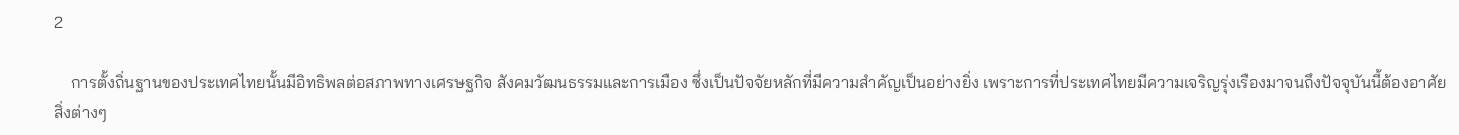2

    การตั้งถิ่นฐานของประเทศไทยนั้นมีอิทธิพลต่อสภาพทางเศรษฐกิจ สังคมวัฒนธรรมและการเมือง ซึ่งเป็นปัจจัยหลักที่มีความสำคัญเป็นอย่างยิ่ง เพราะการที่ประเทศไทยมีความเจริญรุ่งเรืองมาจนถึงปัจจุบันนี้ต้องอาศัยสิ่งต่างๆ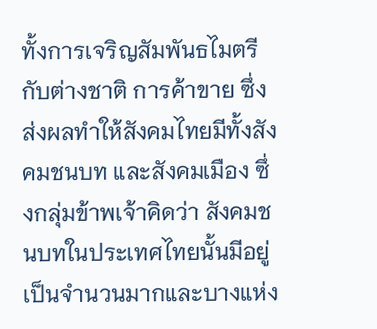ทั้งการเจริญสัมพันธไมตรีกับต่างชาติ การค้าขาย ซึ่งส่งผลทำให้สังคมไทยมีทั้งสังคมชนบท และสังคมเมือง ซึ่งกลุ่มข้าพเจ้าคิดว่า สังคมชนบทในประเทศไทยนั้นมีอยู่เป็นจำนวนมากและบางแห่ง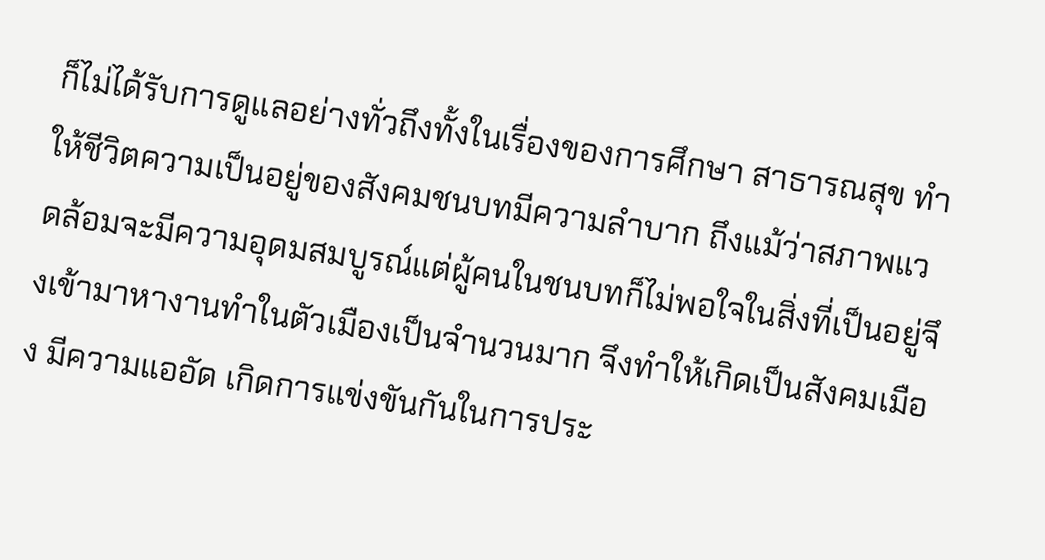ก็ไม่ได้รับการดูแลอย่างทั่วถึงทั้งในเรื่องของการศึกษา สาธารณสุข ทำให้ชีวิตความเป็นอยู่ของสังคมชนบทมีความลำบาก ถึงแม้ว่าสภาพแวดล้อมจะมีความอุดมสมบูรณ์แต่ผู้คนในชนบทก็ไม่พอใจในสิ่งที่เป็นอยู่จึงเข้ามาหางานทำในตัวเมืองเป็นจำนวนมาก จึงทำให้เกิดเป็นสังคมเมือง มีความแออัด เกิดการแข่งขันกันในการประ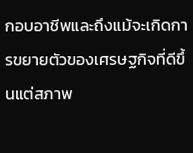กอบอาชีพและถึงแม้จะเกิดการขยายตัวของเศรษฐกิจที่ดีขึ้นแต่สภาพ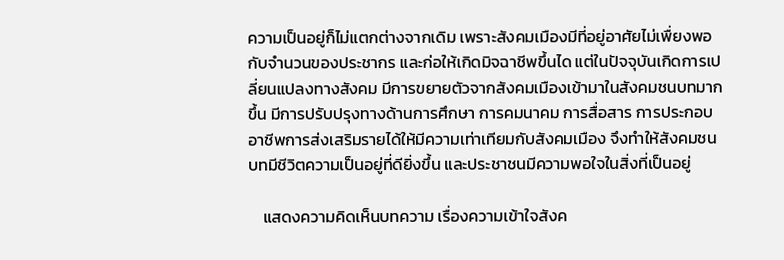ความเป็นอยู่ก็ไม่แตกต่างจากเดิม เพราะสังคมเมืองมีที่อยู่อาศัยไม่เพื่ยงพอกับจำนวนของประชากร และก่อให้เกิดมิจฉาชีพขึ้นได แต่ในปัจจุบันเกิดการเปลี่ยนแปลงทางสังคม มีการขยายตัวจากสังคมเมืองเข้ามาในสังคมชนบทมากขึ้น มีการปรับปรุงทางด้านการศึกษา การคมนาคม การสื่อสาร การประกอบอาชีพการส่งเสริมรายได้ให้มีความเท่าเทียมกับสังคมเมือง จึงทำให้สังคมชนบทมีชีวิตความเป็นอยู่ที่ดียิ่งขึ้น และประชาชนมีความพอใจในสิ่งที่เป็นอยู่

    แสดงความคิดเห็นบทความ เรื่องความเข้าใจสังค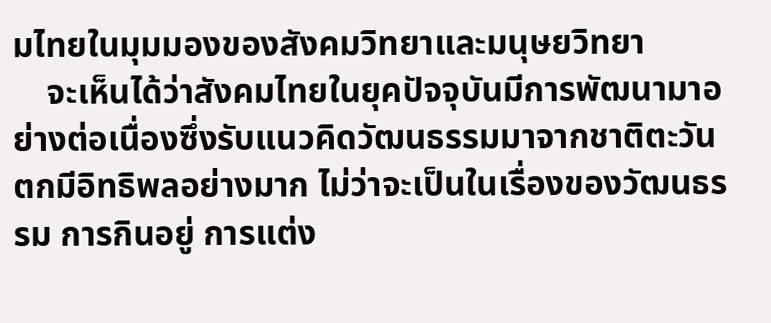มไทยในมุมมองของสังคมวิทยาและมนุษยวิทยา
    จะเห็นได้ว่าสังคมไทยในยุคปัจจุบันมีการพัฒนามาอย่างต่อเนื่องซึ่งรับแนวคิดวัฒนธรรมมาจากชาติตะวันตกมีอิทธิพลอย่างมาก ไม่ว่าจะเป็นในเรื่องของวัฒนธรรม การกินอยู่ การแต่ง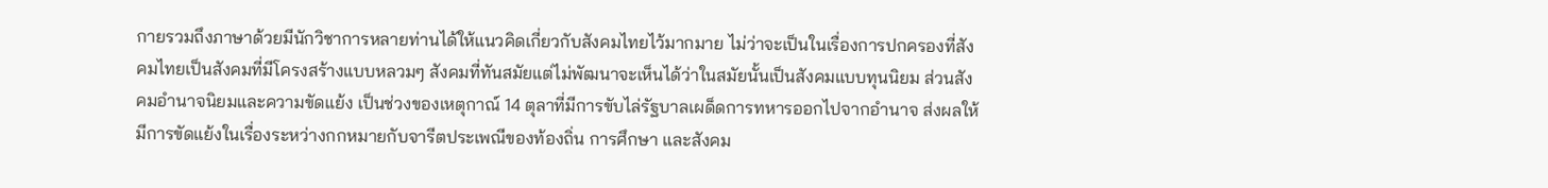กายรวมถึงภาษาด้วยมีนักวิชาการหลายท่านได้ให้แนวคิดเกี่ยวกับสังคมไทยไว้มากมาย ไม่ว่าจะเป็นในเรื่องการปกครองที่สังคมไทยเป็นสังคมที่มีโครงสร้างแบบหลวมๆ สังคมที่ทันสมัยแต่ไม่พัฒนาจะเห็นได้ว่าในสมัยนั้นเป็นสังคมแบบทุนนิยม ส่วนสังคมอำนาจนิยมและความขัดแย้ง เป็นช่วงของเหตุกาณ์ 14 ตุลาที่มีการขับไล่รัฐบาลเผด็ดการทหารออกไปจากอำนาจ ส่งผลให้มีการขัดแย้งในเรื่องระหว่างกกหมายกับจารีตประเพณีของท้องถิ่น การศึกษา และสังคม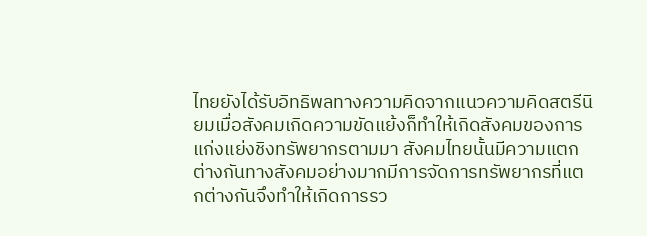ไทยยังได้รับอิทธิพลทางความคิดจากแนวความคิดสตรีนิยมเมื่อสังคมเกิดความขัดแย้งก็ทำให้เกิดสังคมของการแก่งแย่งชิงทรัพยากรตามมา สังคมไทยนั้นมีความแตกต่างกันทางสังคมอย่างมากมีการจัดการทรัพยากรที่แตกต่างกันจึงทำให้เกิดการรว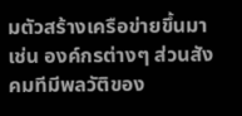มตัวสร้างเครือข่ายขึ้นมา เช่น องค์กรต่างๆ ส่วนสังคมทีมีพลวัติของ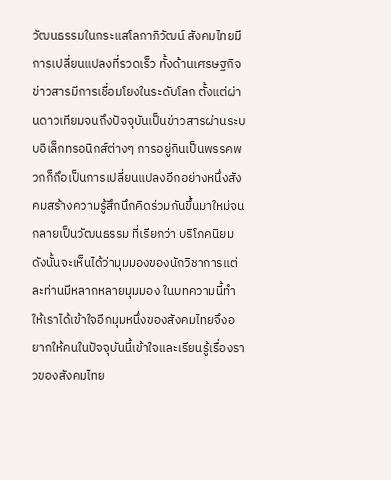วัฒนธรรมในกระแสโลกาภิวัฒน์ สังคมไทยมีการเปลี่ยนแปลงที่รวดเร็ว ทั้งด้านเศรษฐกิจ ข่าวสารมีการเชื่อมโยงในระดับโลก ตั้งแต่ผ่านดาวเทียมจนถึงปัจจุบันเป็นข่าวสารผ่านระบบอิเล็กทรอนิกส์ต่างๆ การอยู่กินเป็นพรรคพวกก็ถึอเป็นการเปลี่ยนแปลงอีกอย่างหนึ่งสังคมสร้างความรู้สึกนึกคิดร่วมกันขึ้นมาใหม่จนกลายเป็นวัฒนธรรม ที่เรียกว่า บริโภคนิยม ดังนั้นจะเห็นได้ว่ามุมมองของนักวิชาการแต่ละท่านมีหลากหลายมุมมอง ในบทความนี้ทำให้เราได้เข้าใจอีกมุมหนึ่งของสังคมไทยจึงอยากให้คนในปัจจุบันนี้เข้าใจและเรียนรู้เรื่องราวของสังคมไทย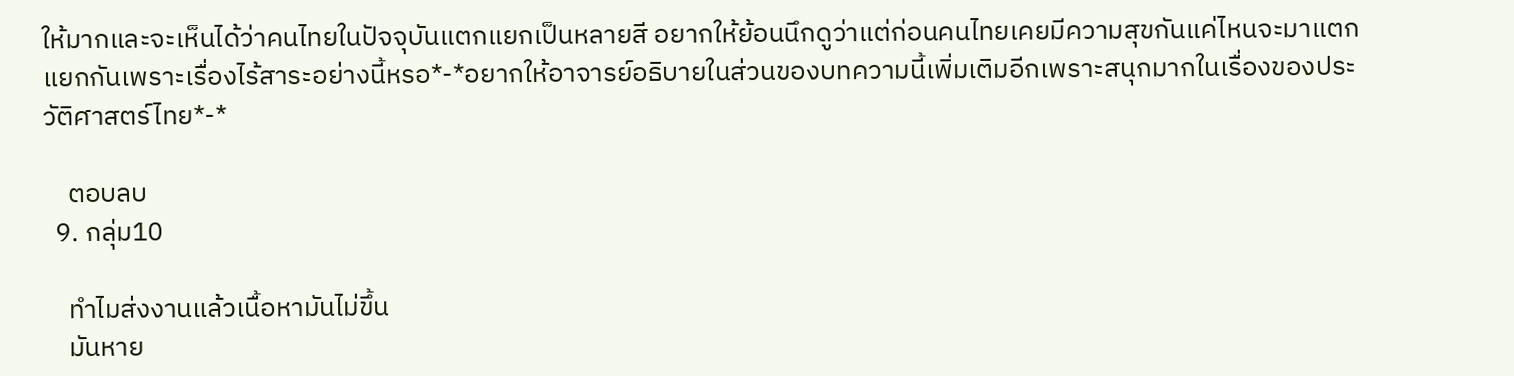ให้มากและจะเห็นได้ว่าคนไทยในปัจจุบันแตกแยกเป็นหลายสี อยากให้ย้อนนึกดูว่าแต่ก่อนคนไทยเคยมีความสุขกันแค่ไหนจะมาแตกแยกกันเพราะเรื่องไร้สาระอย่างนี้หรอ*-*อยากให้อาจารย์อธิบายในส่วนของบทความนี้เพิ่มเติมอีกเพราะสนุกมากในเรื่องของประวัติศาสตร์ไทย*-*

    ตอบลบ
  9. กลุ่ม10

    ทำไมส่งงานแล้วเนื้อหามันไม่ขึ้น
    มันหาย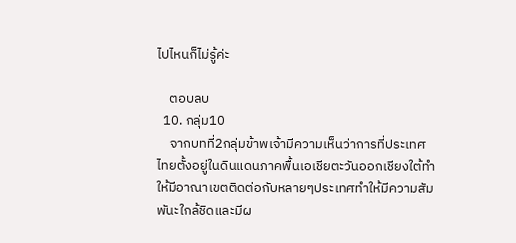ไปไหนก็ไม่รู้ค่ะ

    ตอบลบ
  10. กลุ่ม10
    จากบทที่2กลุ่มข้าพเจ้ามีความเห็นว่าการที่ประเทศไทยตั้งอยู่ในดินแดนภาคพื้นเอเชียตะวันออกเชียงใต้ทำให้มีอาณาเขตติดต่อกับหลายๆประเทศทำให้มีความสัมพันะใกล้ชิดและมีผ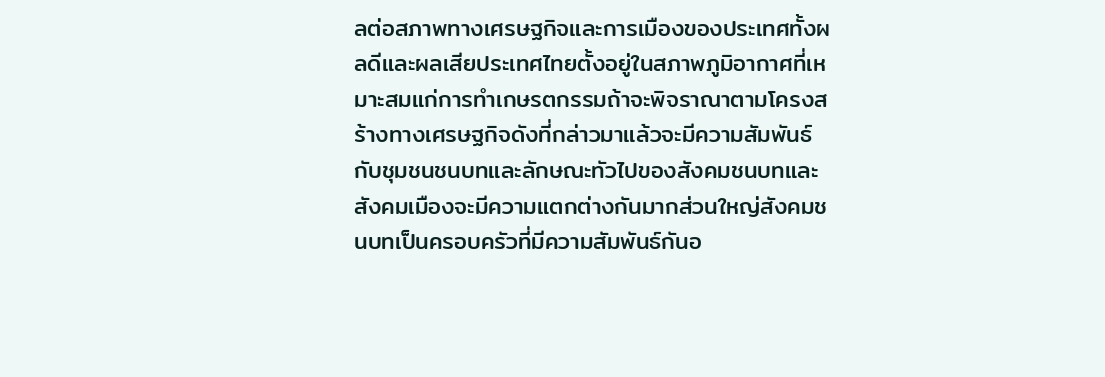ลต่อสภาพทางเศรษฐกิจและการเมืองของประเทศทั้งผลดีและผลเสียประเทศไทยตั้งอยู่ในสภาพภูมิอากาศที่เหมาะสมแก่การทำเกษรตกรรมถ้าจะพิจราณาตามโครงสร้างทางเศรษฐกิจดังที่กล่าวมาแล้วจะมีความสัมพันธ์กับชุมชนชนบทและลักษณะทัวไปของสังคมชนบทและสังคมเมืองจะมีความแตกต่างกันมากส่วนใหญ่สังคมชนบทเป็นครอบครัวที่มีความสัมพันธ์กันอ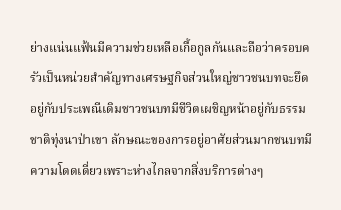ย่างแน่นแฟ้นมีความช่วยเหลือเกื้อกูลกันและถือว่าครอบครัวเป็นหน่วยสำคัญทางเศรษฐกิจส่วนใหญ่ชาวชนบทจะยึดอยู่กับประเพณีเดิมชาวชนบทมีชีวิตเผชิญหน้าอยู่กับธรรมชาติทุ่งนาป่าเขา ลักษณะของการอยู่อาศัยส่วนมากชนบทมีความโดดเดี่ยวเพราะห่างไกลจากสิ่งบริการต่างๆ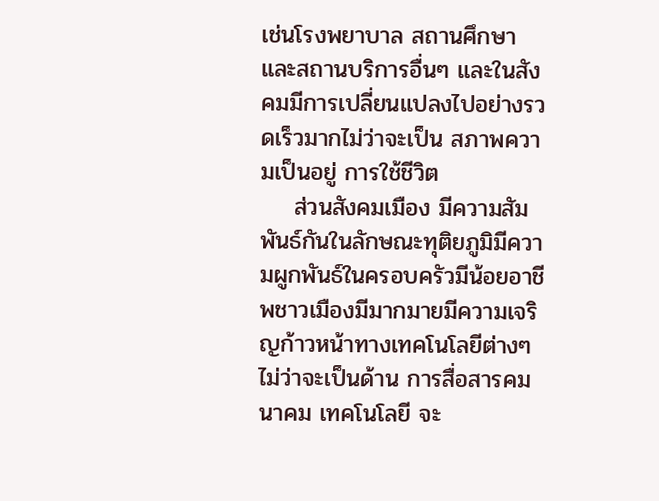เช่นโรงพยาบาล สถานศึกษา และสถานบริการอื่นๆ และในสังคมมีการเปลี่ยนแปลงไปอย่างรวดเร็วมากไม่ว่าจะเป็น สภาพความเป็นอยู่ การใช้ชีวิต
    ส่วนสังคมเมือง มีความสัมพันธ์กันในลักษณะทุติยภูมิมีความผูกพันธ์ในครอบครัวมีน้อยอาชีพชาวเมืองมีมากมายมีความเจริญก้าวหน้าทางเทคโนโลยีต่างๆไม่ว่าจะเป็นด้าน การสื่อสารคมนาคม เทคโนโลยี จะ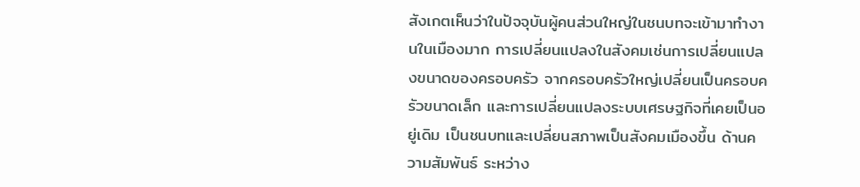สังเกตเห็นว่าในปัจจุบันผู้คนส่วนใหญ่ในชนบทจะเข้ามาทำงานในเมืองมาก การเปลี่ยนแปลงในสังคมเช่นการเปลี่ยนแปลงขนาดของครอบครัว จากครอบครัวใหญ่เปลี่ยนเป็นครอบครัวขนาดเล็ก และการเปลี่ยนแปลงระบบเศรษฐกิจที่เคยเป็นอยู่เดิม เป็นชนบทและเปลี่ยนสภาพเป็นสังคมเมืองขึ้น ด้านความสัมพันธ์ ระหว่าง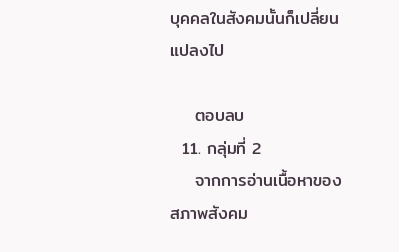บุคคลในสังคมนั้นก็เปลี่ยนแปลงไป

    ตอบลบ
  11. กลุ่มที่ 2
    จากการอ่านเนื้อหาของสภาพสังคม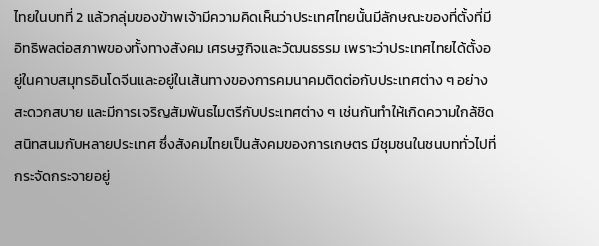ไทยในบทที่ 2 แล้วกลุ่มของข้าพเจ้ามีความคิดเห็นว่าประเทศไทยนั้นมีลักษณะของที่ตั้งที่มีอิทธิพลต่อสภาพของทั้งทางสังคม เศรษฐกิจและวัฒนธรรม เพราะว่าประเทศไทยได้ตั้งอยู่ในคาบสมุทรอินโดจีนและอยู่ในเส้นทางของการคมนาคมติดต่อกับประเทศต่าง ๆ อย่างสะดวกสบาย และมีการเจริญสัมพันธไมตรีกับประเทศต่าง ๆ เช่นกันทำให้เกิดความใกล้ชิดสนิทสนมกับหลายประเทศ ซึ่งสังคมไทยเป็นสังคมของการเกษตร มีชุมชนในชนบททั่วไปที่กระจัดกระจายอยู่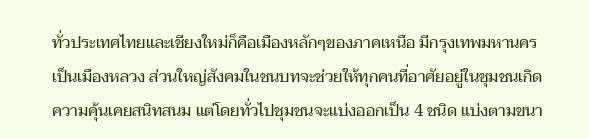ทั่วประเทศไทยและเชียงใหม่ก็คือเมืองหลักๆของภาคเหนือ มีกรุงเทพมหานครเป็นเมืองหลวง ส่วนใหญ่สังคมในชนบทจะช่วยให้ทุกคนที่อาศัยอยู่ในชุมชนเกิดความคุ้นเคยสนิทสนม แต่โดยทั่วไปชุมชนจะแบ่งออกเป็น 4 ชนิด แบ่งตามขนา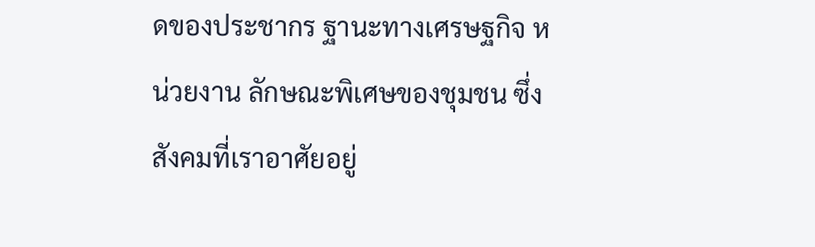ดของประชากร ฐานะทางเศรษฐกิจ หน่วยงาน ลักษณะพิเศษของชุมชน ซึ่งสังคมที่เราอาศัยอยู่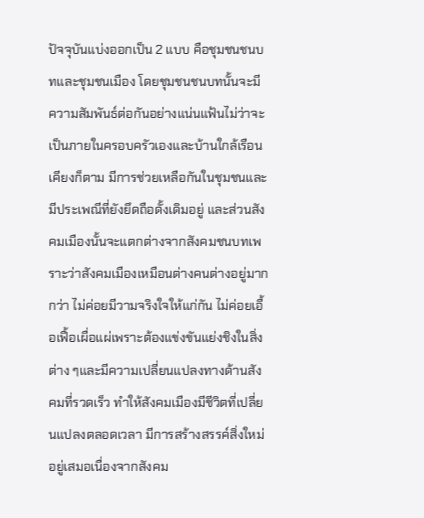ปัจจุบันแบ่งออกเป็น 2 แบบ คือชุมชนชนบทและชุมชนเมือง โดยชุมชนชนบทนั้นจะมีความสัมพันธ์ต่อกันอย่างแน่นแฟ้นไม่ว่าจะเป็นภายในครอบครัวเองและบ้านใกล้เรือนเคียงก็ตาม มีการช่วยเหลือกันในชุมชนและมีประเพณีที่ยังยึดถือดั้งเดิมอยู่ และส่วนสังคมเมืองนั้นจะแตกต่างจากสังคมชนบทเพราะว่าสังคมเมืองเหมือนต่างคนต่างอยู่มากกว่า ไม่ค่อยมีวามจริงใจให้แก่กัน ไม่ค่อยเอื้อเฟื้อเผื่อแผ่เพราะต้องแข่งขันแย่งชิงในสิ่งต่าง ๆและมีความเปลี่ยนแปลงทางด้านสังคมที่รวดเร็ว ทำให้สังคมเมืองมีชีวิตที่เปลี่ยนแปลงตลอดเวลา มีการสร้างสรรค์สิ่งใหม่อยู่เสมอเนื่องจากสังคม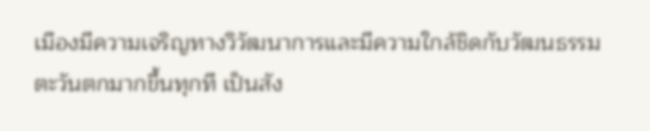เมืองมีความเจริญทางวิวัฒนาการและมีความใกล้ชิดกับวัฒนธรรมตะวันตกมากขึ้นทุกที เป็นสัง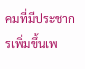คมที่มีประชากรเพิ่มขึ้นเพ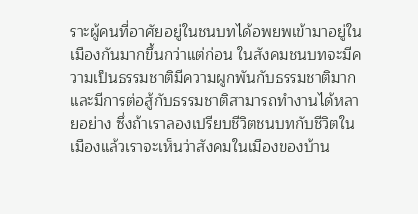ราะผู้คนที่อาศัยอยู่ในชนบทได้อพยพเข้ามาอยู่ในเมืองกันมากขึ้นกว่าแต่ก่อน ในสังคมชนบทจะมีความเป็นธรรมชาติมีความผูกพันกับธรรมชาติมากและมีการต่อสู้กับธรรมชาติสามารถทำงานได้หลายอย่าง ซึ่งถ้าเราลองเปรียบชีวิตชนบทกับชีวิตในเมืองแล้วเราจะเห็นว่าสังคมในเมืองของบ้าน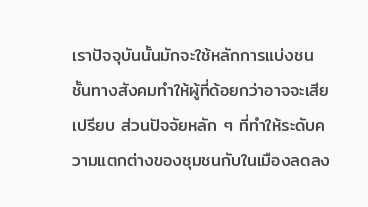เราปัจจุบันนั้นมักจะใช้หลักการแบ่งชนชั้นทางสังคมทำให้ผู้ที่ด้อยกว่าอาจจะเสียเปรียบ ส่วนปัจจัยหลัก ๆ ที่ทำให้ระดับความแตกต่างของชุมชนกับในเมืองลดลง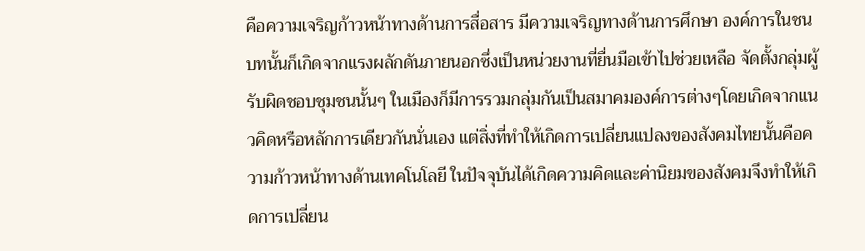คือความเจริญก้าวหน้าทางด้านการสื่อสาร มีความเจริญทางด้านการศึกษา องค์การในชนบทนั้นก็เกิดจากแรงผลักดันภายนอกซึ่งเป็นหน่วยงานที่ยื่นมือเข้าไปช่วยเหลือ จัดตั้งกลุ่มผู้รับผิดชอบชุมชนนั้นๆ ในเมืองก็มีการรวมกลุ่มกันเป็นสมาคมองค์การต่างๆโดยเกิดจากแนวคิดหรือหลักการเดียวกันนั่นเอง แต่สิ่งที่ทำให้เกิดการเปลี่ยนแปลงของสังคมไทยนั้นคือความก้าวหน้าทางด้านเทคโนโลยี ในปัจจุบันได้เกิดความคิดและค่านิยมของสังคมจึงทำให้เกิดการเปลี่ยน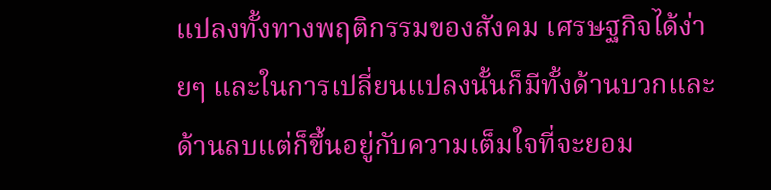แปลงทั้งทางพฤติกรรมของสังคม เศรษฐกิจได้ง่ายๆ และในการเปลี่ยนแปลงนั้นก็มีทั้งด้านบวกและด้านลบแต่ก็ขึ้นอยู่กับความเต็มใจที่จะยอม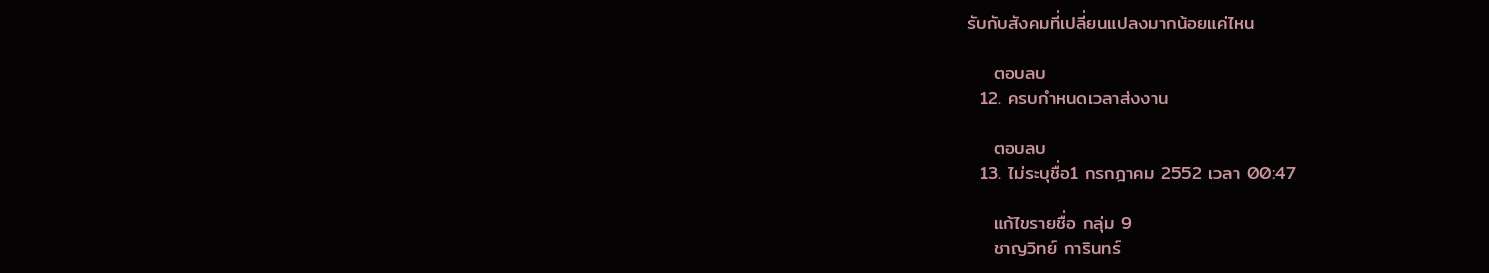รับกับสังคมที่เปลี่ยนแปลงมากน้อยแค่ไหน

    ตอบลบ
  12. ครบกำหนดเวลาส่งงาน

    ตอบลบ
  13. ไม่ระบุชื่อ1 กรกฎาคม 2552 เวลา 00:47

    แก้ไขรายชื่อ กลุ่ม 9
    ชาญวิทย์ การินทร์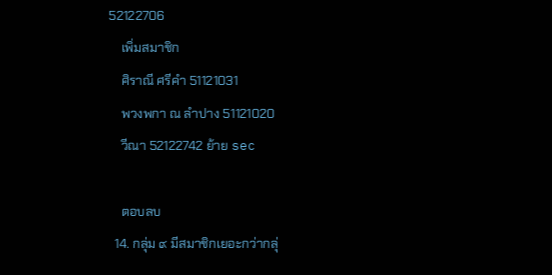52122706
    เพิ่มสมาชิก
    ศิราณี ศรีคำ 51121031
    พวงพกา ณ ลำปาง 51121020
    วีณา 52122742 ย้าย sec

    ตอบลบ
  14. กลุ่ม ๙ มีสมาชิกเยอะกว่ากลุ่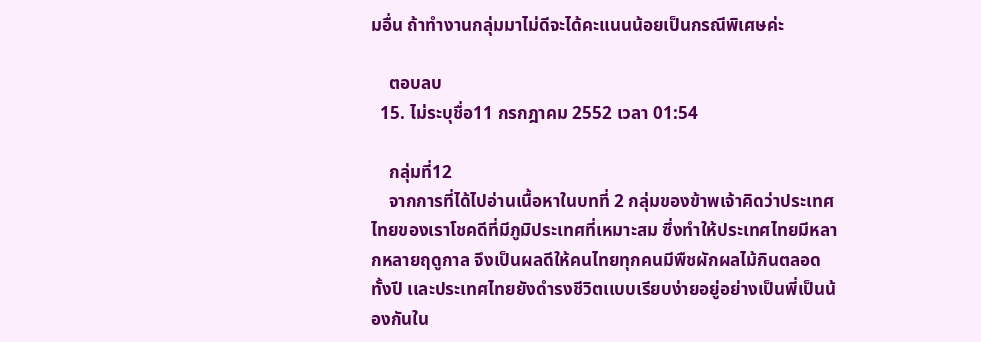มอื่น ถ้าทำงานกลุ่มมาไม่ดีจะได้คะแนนน้อยเป็นกรณีพิเศษค่ะ

    ตอบลบ
  15. ไม่ระบุชื่อ11 กรกฎาคม 2552 เวลา 01:54

    กลุ่มที่12
    จากการที่ได้ไปอ่านเนื้อหาในบทที่ 2 กลุ่มของข้าพเจ้าคิดว่าประเทศไทยของเราโชคดีที่มีภูมิประเทศที่เหมาะสม ซึ่งทำให้ประเทศไทยมีหลากหลายฤดูกาล จึงเป็นผลดีให้คนไทยทุกคนมีพืชผักผลไม้กินตลอดทั้งปี เเละประเทศไทยยังดำรงชีวิตเเบบเรียบง่ายอยู่อย่างเป็นพี่เป็นน้องกันใน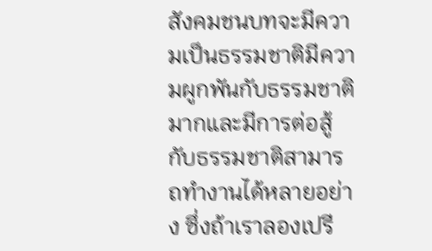สังคมชนบทจะมีความเป็นธรรมชาติมีความผูกพันกับธรรมชาติมากและมีการต่อสู้กับธรรมชาติสามารถทำงานได้หลายอย่าง ซึ่งถ้าเราลองเปรี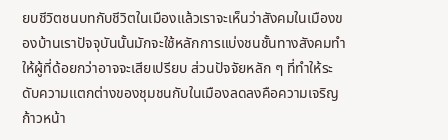ยบชีวิตชนบทกับชีวิตในเมืองแล้วเราจะเห็นว่าสังคมในเมืองของบ้านเราปัจจุบันนั้นมักจะใช้หลักการแบ่งชนชั้นทางสังคมทำให้ผู้ที่ด้อยกว่าอาจจะเสียเปรียบ ส่วนปัจจัยหลัก ๆ ที่ทำให้ระดับความแตกต่างของชุมชนกับในเมืองลดลงคือความเจริญก้าวหน้า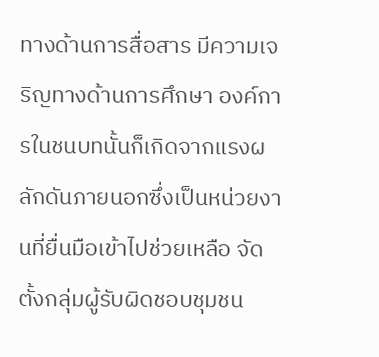ทางด้านการสื่อสาร มีความเจริญทางด้านการศึกษา องค์การในชนบทนั้นก็เกิดจากแรงผลักดันภายนอกซึ่งเป็นหน่วยงานที่ยื่นมือเข้าไปช่วยเหลือ จัดตั้งกลุ่มผู้รับผิดชอบชุมชน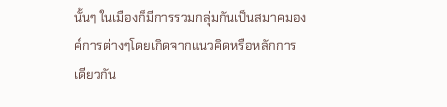นั้นๆ ในเมืองก็มีการรวมกลุ่มกันเป็นสมาคมองค์การต่างๆโดยเกิดจากแนวคิดหรือหลักการเดียวกัน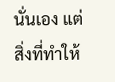นั่นเอง แต่สิ่งที่ทำให้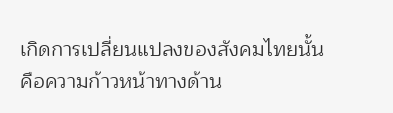เกิดการเปลี่ยนแปลงของสังคมไทยนั้นคือความก้าวหน้าทางด้าน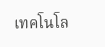เทคโนโล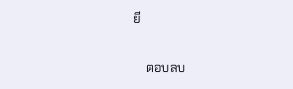ยี

    ตอบลบ